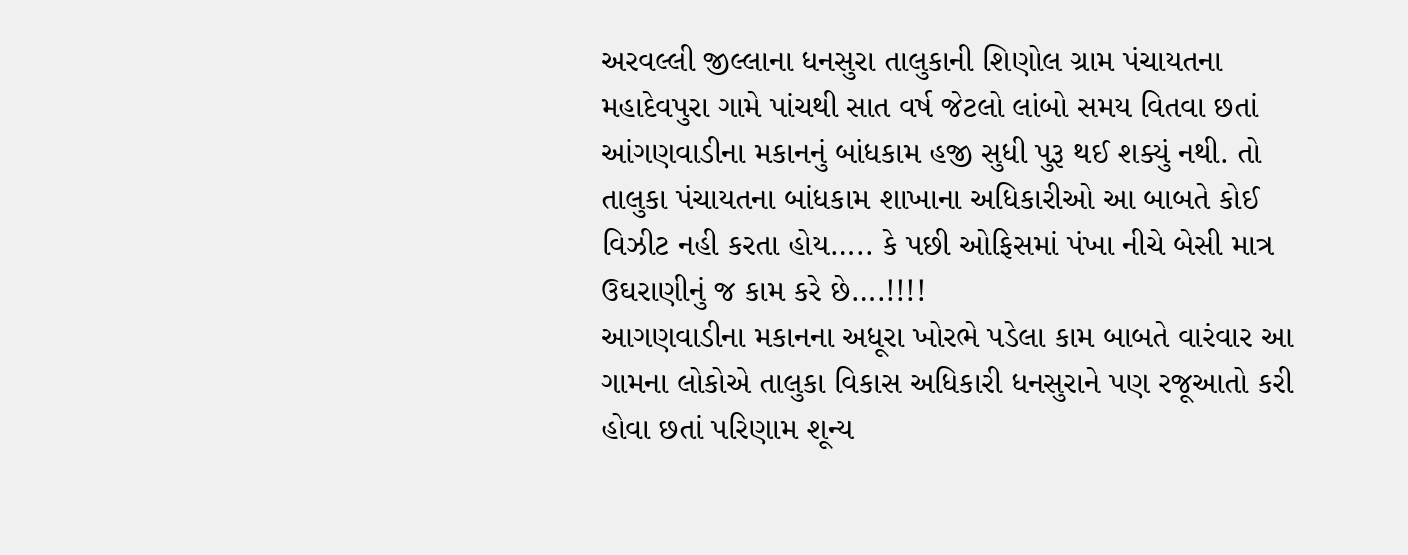અરવલ્લી જીલ્લાના ધનસુરા તાલુકાની શિણોલ ગ્રામ પંચાયતના મહાદેવપુરા ગામે પાંચથી સાત વર્ષ જેટલો લાંબો સમય વિતવા છતાં આંગણવાડીના મકાનનું બાંધકામ હજી સુધી પુરૂ થઈ શક્યું નથી. તો તાલુકા પંચાયતના બાંધકામ શાખાના અધિકારીઓ આ બાબતે કોઈ વિઝીટ નહી કરતા હોય….. કે પછી ઓફિસમાં પંખા નીચે બેસી માત્ર ઉઘરાણીનું જ કામ કરે છે….!!!!
આગણવાડીના મકાનના અધૂરા ખોરભે પડેલા કામ બાબતે વારંવાર આ ગામના લોકોએ તાલુકા વિકાસ અધિકારી ધનસુરાને પણ રજૂઆતો કરી હોવા છતાં પરિણામ શૂન્ય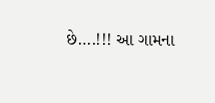છે….!!! આ ગામના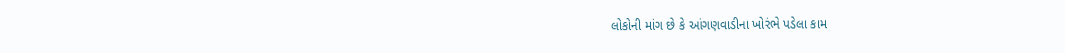લોકોની માંગ છે કે આંગણવાડીના ખોરંભે પડેલા કામ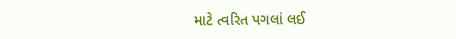માટે ત્વરિત પગલાં લઈ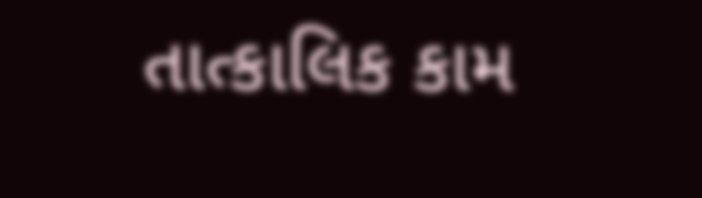તાત્કાલિક કામ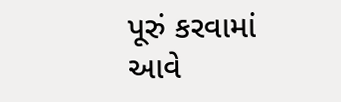પૂરું કરવામાં આવે